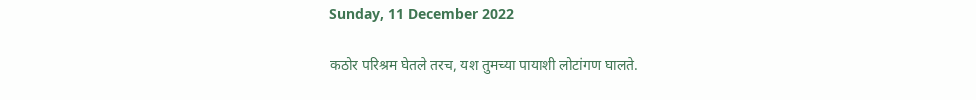Sunday, 11 December 2022

कठोर परिश्रम घेतले तरच, यश तुमच्या पायाशी लोटांगण घालते.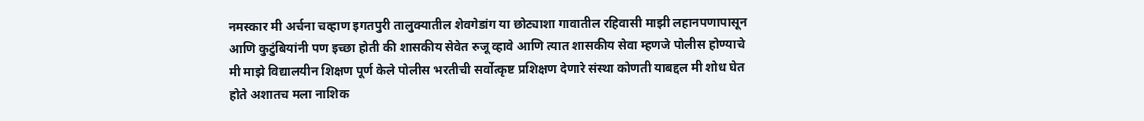नमस्कार मी अर्चना चव्हाण इगतपुरी तालुक्यातील शेवगेडांग या छोट्याशा गावातील रहिवासी माझी लहानपणापासून आणि कुटुंबियांनी पण इच्छा होती की शासकीय सेवेत रुजू व्हावे आणि त्यात शासकीय सेवा म्हणजे पोलीस होण्याचे मी माझे विद्यालयीन शिक्षण पूर्ण केले पोलीस भरतीची सर्वोत्कृष्ट प्रशिक्षण देणारे संस्था कोणती याबद्दल मी शोध घेत होते अशातच मला नाशिक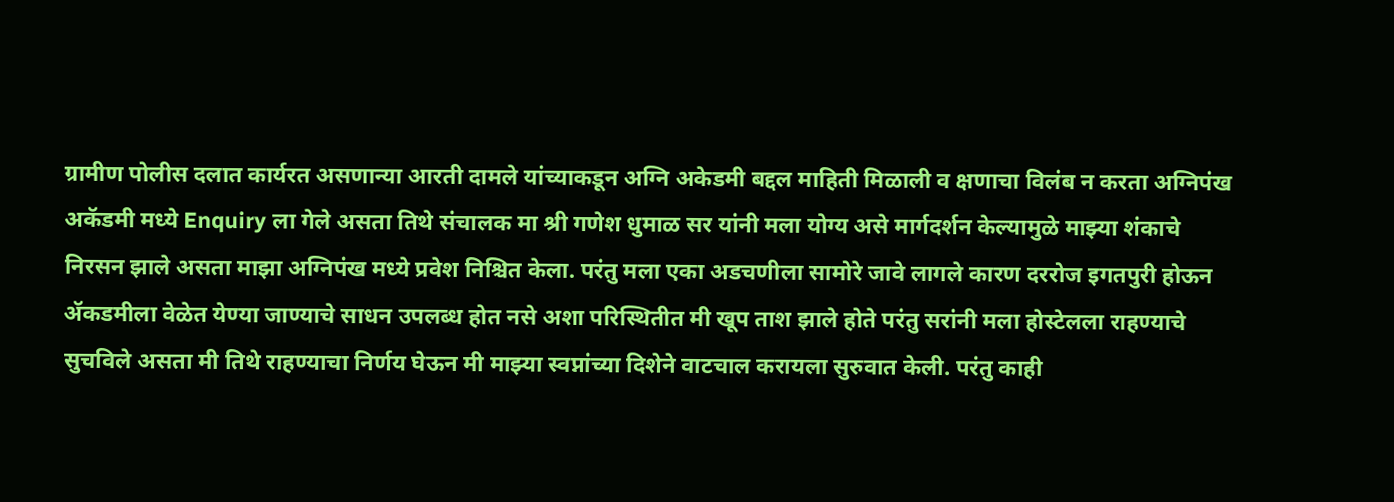ग्रामीण पोलीस दलात कार्यरत असणान्या आरती दामले यांच्याकडून अग्नि अकेडमी बद्दल माहिती मिळाली व क्षणाचा विलंब न करता अग्निपंख अकॅडमी मध्ये Enquiry ला गेले असता तिथे संचालक मा श्री गणेश धुमाळ सर यांनी मला योग्य असे मार्गदर्शन केल्यामुळे माझ्या शंकाचे निरसन झाले असता माझा अग्निपंख मध्ये प्रवेश निश्चित केला. परंतु मला एका अडचणीला सामोरे जावे लागले कारण दररोज इगतपुरी होऊन ॲकडमीला वेळेत येण्या जाण्याचे साधन उपलब्ध होत नसे अशा परिस्थितीत मी खूप ताश झाले होते परंतु सरांनी मला होस्टेलला राहण्याचे सुचविले असता मी तिथे राहण्याचा निर्णय घेऊन मी माझ्या स्वप्नांच्या दिशेने वाटचाल करायला सुरुवात केली. परंतु काही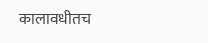कालावधीतच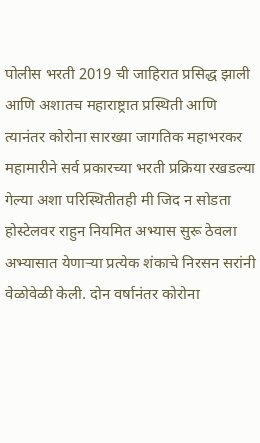पोलीस भरती 2019 ची जाहिरात प्रसिद्ध झाली आणि अशातच महाराष्ट्रात प्रस्थिती आणि त्यानंतर कोरोना सारख्या जागतिक महाभरकर महामारीने सर्व प्रकारच्या भरती प्रक्रिया रखडल्या गेल्या अशा परिस्थितीतही मी जिद न सोडता होस्टेलवर राहुन नियमित अभ्यास सुरू ठेवला अभ्यासात येणाऱ्या प्रत्येक शंकाचे निरसन सरांनी वेळोवेळी केली. दोन वर्षानंतर कोरोना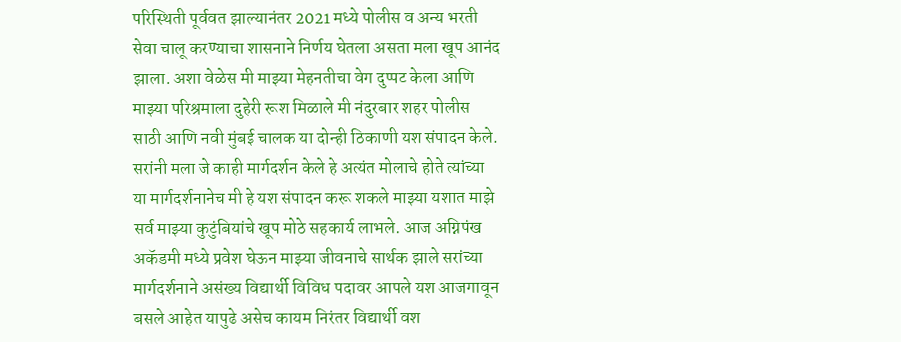परिस्थिती पूर्ववत झाल्यानंतर 2021 मध्ये पोलीस व अन्य भरती सेवा चालू करण्याचा शासनाने निर्णय घेतला असता मला खूप आनंद झाला. अशा वेळेस मी माझ्या मेहनतीचा वेग दुप्पट केला आणि माझ्या परिश्रमाला दुहेरी रूश मिळाले मी नंदुरबार शहर पोलीस साठी आणि नवी मुंबई चालक या दोन्ही ठिकाणी यश संपादन केले. सरांनी मला जे काही मार्गदर्शन केले हे अत्यंत मोलाचे होते त्यांच्या या मार्गदर्शनानेच मी हे यश संपादन करू शकले माझ्या यशात माझे सर्व माझ्या कुटुंबियांचे खूप मोठे सहकार्य लाभले. आज अग्निपंख अकॅडमी मध्ये प्रवेश घेऊन माझ्या जीवनाचे सार्थक झाले सरांच्या मार्गदर्शनाने असंख्य विद्यार्थी विविध पदावर आपले यश आजगावून बसले आहेत यापुढे असेच कायम निरंतर विद्यार्थी वश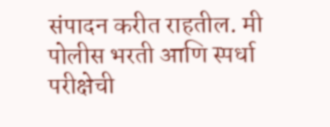संपादन करीत राहतील. मी पोलीस भरती आणि स्पर्धा परीक्षेची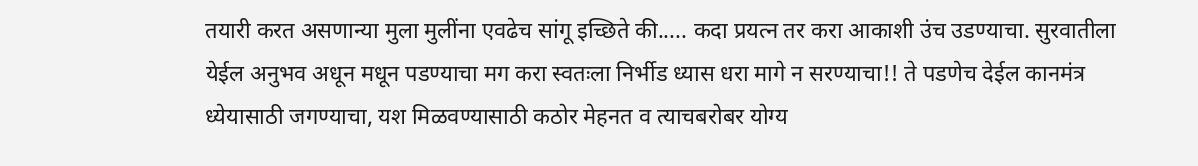तयारी करत असणान्या मुला मुलींना एवढेच सांगू इच्छिते की..... कदा प्रयत्न तर करा आकाशी उंच उडण्याचा. सुरवातीला येईल अनुभव अधून मधून पडण्याचा मग करा स्वतःला निर्भीड ध्यास धरा मागे न सरण्याचा!! ते पडणेच देईल कानमंत्र ध्येयासाठी जगण्याचा, यश मिळवण्यासाठी कठोर मेहनत व त्याचबरोबर योग्य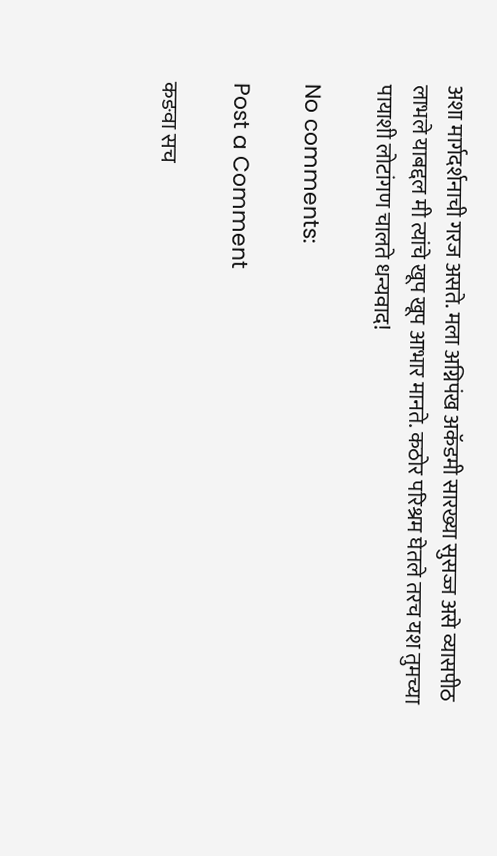अशा मार्गदर्शनाची गरज असते. मला अग्निपंख अकॅडमी सारख्या सुसज्ज असे व्यासपीठ लाभले याबद्दल मी त्यांचे खूप खूप आभार मानते. कठोर परिश्रम घेतले तरच यश तुमच्या पायाशी लोटांगण चालते धन्यवाद!

No comments:

Post a Comment

कङवा सच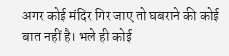अगर कोई मंदिर गिर जाए तो घबराने की कोई बात नहीं है। भले ही कोई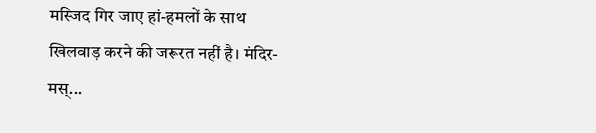मस्जिद गिर जाए हां-हमलों के साथ खिलवाड़ करने की जरूरत नहीं है। मंदिर-मस्...